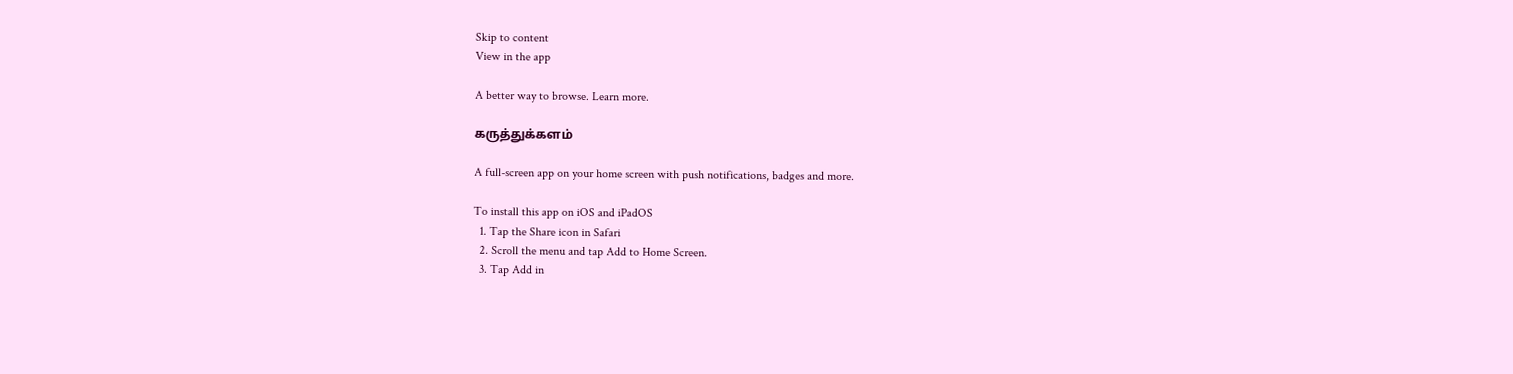Skip to content
View in the app

A better way to browse. Learn more.

கருத்துக்களம்

A full-screen app on your home screen with push notifications, badges and more.

To install this app on iOS and iPadOS
  1. Tap the Share icon in Safari
  2. Scroll the menu and tap Add to Home Screen.
  3. Tap Add in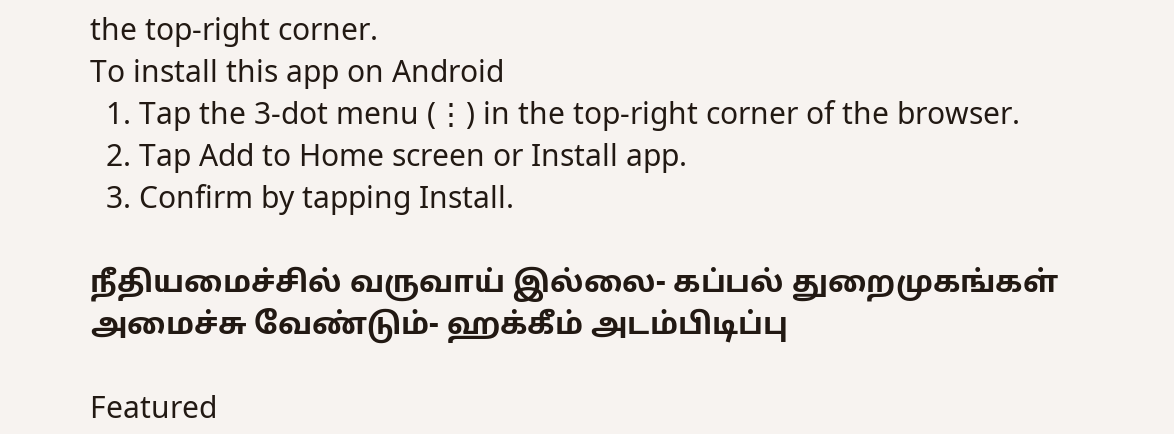the top-right corner.
To install this app on Android
  1. Tap the 3-dot menu (⋮) in the top-right corner of the browser.
  2. Tap Add to Home screen or Install app.
  3. Confirm by tapping Install.

நீதியமைச்சில் வருவாய் இல்லை- கப்பல் துறைமுகங்கள் அமைச்சு வேண்டும்- ஹக்கீம் அடம்பிடிப்பு

Featured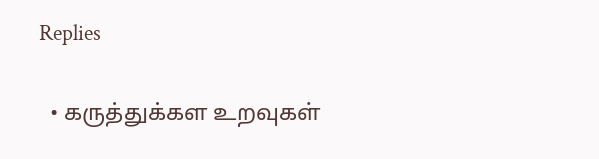Replies

  • கருத்துக்கள உறவுகள்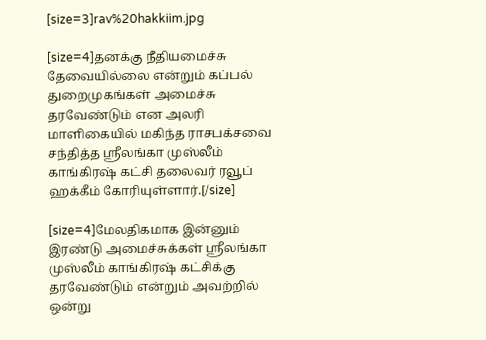[size=3]rav%20hakkiim.jpg

[size=4]தனக்கு நீதியமைச்சு தேவையில்லை என்றும் கப்பல் துறைமுகங்கள் அமைச்சு தரவேண்டும் என அலரி மாளிகையில் மகிந்த ராசபக்சவை சந்தித்த ஸ்ரீலங்கா முஸ்லீம் காங்கிரஷ் கட்சி தலைவர் ரவூப் ஹக்கீம் கோரியுள்ளார்.[/size]

[size=4]மேலதிகமாக இன்னும் இரண்டு அமைச்சுக்கள் ஸ்ரீலங்கா முஸ்லீம் காங்கிரஷ் கட்சிக்கு தரவேண்டும் என்றும் அவற்றில் ஒன்று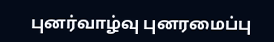புனர்வாழ்வு புனரமைப்பு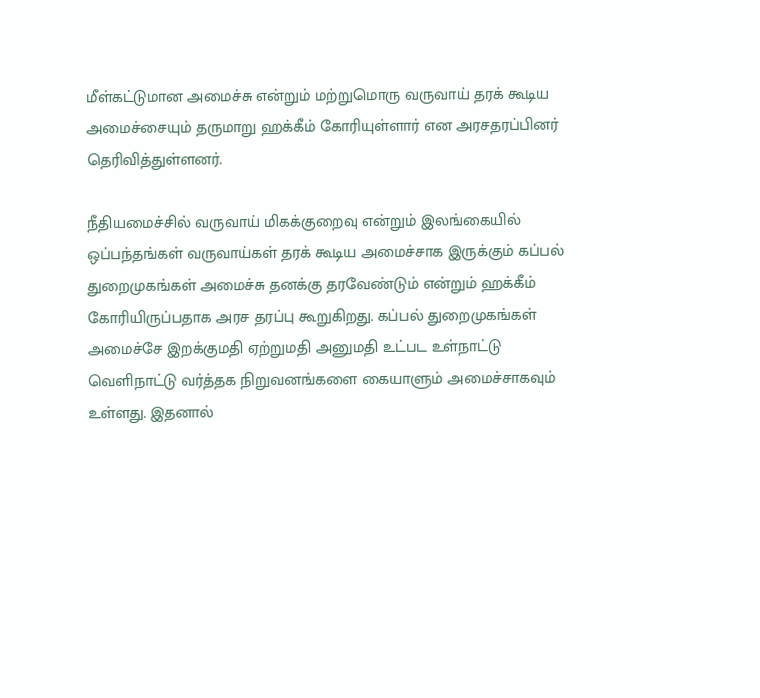மீள்கட்டுமான அமைச்சு என்றும் மற்றுமொரு வருவாய் தரக் கூடிய அமைச்சையும் தருமாறு ஹக்கீம் கோரியுள்ளார் என அரசதரப்பினர் தெரிவித்துள்ளனர்.

நீதியமைச்சில் வருவாய் மிகக்குறைவு என்றும் இலங்கையில் ஒப்பந்தங்கள் வருவாய்கள் தரக் கூடிய அமைச்சாக இருக்கும் கப்பல் துறைமுகங்கள் அமைச்சு தனக்கு தரவேண்டும் என்றும் ஹக்கீம் கோரியிருப்பதாக அரச தரப்பு கூறுகிறது. கப்பல் துறைமுகங்கள் அமைச்சே இறக்குமதி ஏற்றுமதி அனுமதி உட்பட உள்நாட்டு வெளிநாட்டு வர்த்தக நிறுவனங்களை கையாளும் அமைச்சாகவும் உள்ளது. இதனால்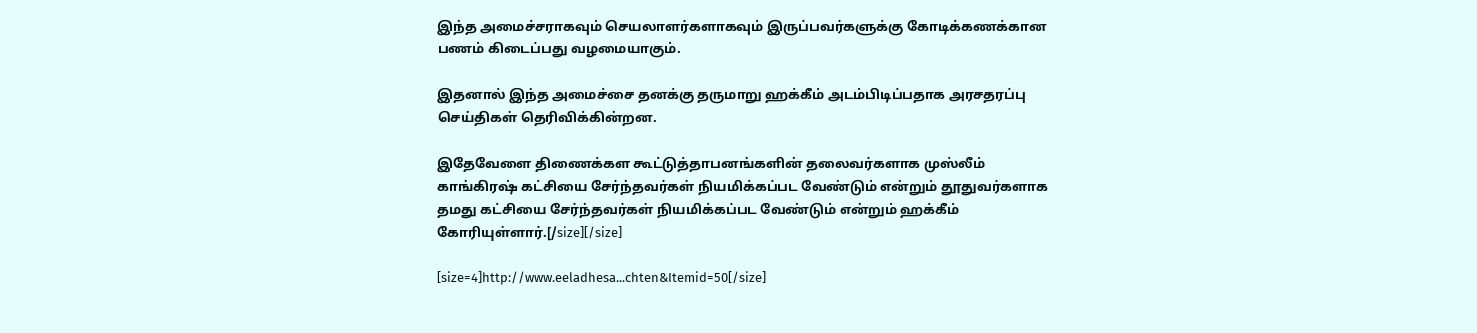இந்த அமைச்சராகவும் செயலாளர்களாகவும் இருப்பவர்களுக்கு கோடிக்கணக்கான பணம் கிடைப்பது வழமையாகும்.

இதனால் இந்த அமைச்சை தனக்கு தருமாறு ஹக்கீம் அடம்பிடிப்பதாக அரசதரப்பு செய்திகள் தெரிவிக்கின்றன.

இதேவேளை திணைக்கள கூட்டுத்தாபனங்களின் தலைவர்களாக முஸ்லீம் காங்கிரஷ் கட்சியை சேர்ந்தவர்கள் நியமிக்கப்பட வேண்டும் என்றும் தூதுவர்களாக தமது கட்சியை சேர்ந்தவர்கள் நியமிக்கப்பட வேண்டும் என்றும் ஹக்கீம் கோரியுள்ளார்.[/size][/size]

[size=4]http://www.eeladhesa...chten&Itemid=50[/size]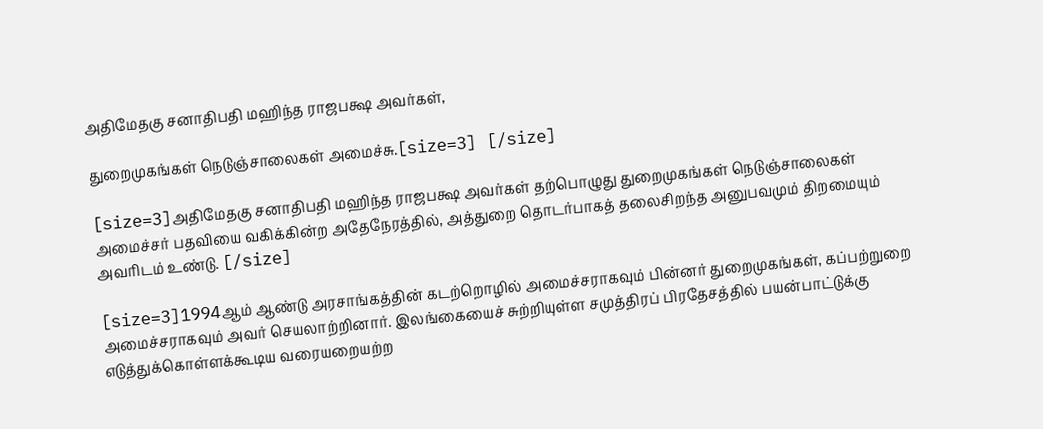அதிமேதகு சனாதிபதி மஹிந்த ராஜபக்ஷ அவர்கள்,

துறைமுகங்கள் நெடுஞ்சாலைகள் அமைச்சு.[size=3] [/size]

[size=3]அதிமேதகு சனாதிபதி மஹிந்த ராஜபக்ஷ அவர்கள் தற்பொழுது துறைமுகங்கள் நெடுஞ்சாலைகள் அமைச்சர் பதவியை வகிக்கின்ற அதேநேரத்தில், அத்துறை தொடர்பாகத் தலைசிறந்த அனுபவமும் திறமையும் அவரிடம் உண்டு. [/size]

[size=3]1994ஆம் ஆண்டு அரசாங்கத்தின் கடற்றொழில் அமைச்சராகவும் பின்னர் துறைமுகங்கள், கப்பற்றுறை அமைச்சராகவும் அவர் செயலாற்றினார். இலங்கையைச் சுற்றியுள்ள சமுத்திரப் பிரதேசத்தில் பயன்பாட்டுக்கு எடுத்துக்கொள்ளக்கூடிய வரையறையற்ற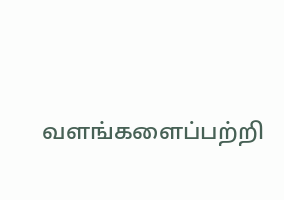வளங்களைப்பற்றி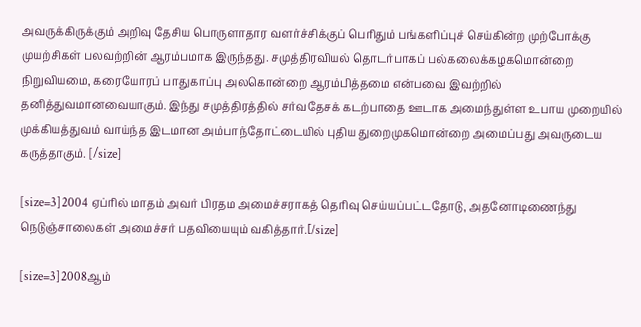அவருக்கிருக்கும் அறிவு தேசிய பொருளாதார வளர்ச்சிக்குப் பெரிதும் பங்களிப்புச் செய்கின்ற முற்போக்கு முயற்சிகள் பலவற்றின் ஆரம்பமாக இருந்தது. சமுத்திரவியல் தொடர்பாகப் பல்கலைக்கழகமொன்றை நிறுவியமை, கரையோரப் பாதுகாப்பு அலகொன்றை ஆரம்பித்தமை என்பவை இவற்றில் தனித்துவமானவையாகும். இந்து சமுத்திரத்தில் சர்வதேசக் கடற்பாதை ஊடாக அமைந்துள்ள உபாய முறையில் முக்கியத்துவம் வாய்ந்த இடமான அம்பாந்தோட்டையில் புதிய துறைமுகமொன்றை அமைப்பது அவருடைய கருத்தாகும். [/size]

[size=3]2004 ஏப்ரில் மாதம் அவர் பிரதம அமைச்சராகத் தெரிவு செய்யப்பட்டதோடு, அதனோடிணைந்து நெடுஞ்சாலைகள் அமைச்சர் பதவியையும் வகித்தார்.[/size]

[size=3]2008ஆம்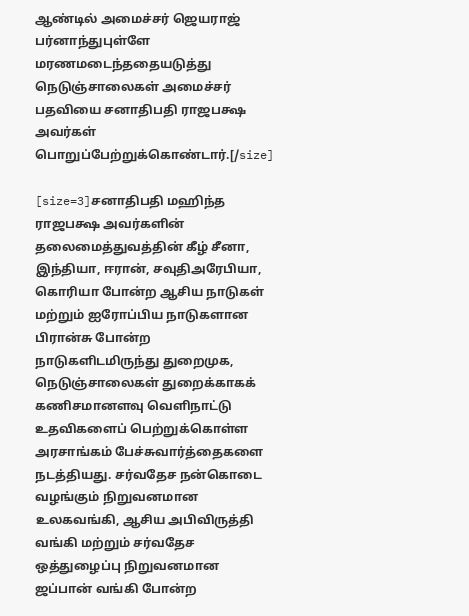ஆண்டில் அமைச்சர் ஜெயராஜ் பர்னாந்துபுள்ளே மரணமடைந்ததையடுத்து நெடுஞ்சாலைகள் அமைச்சர் பதவியை சனாதிபதி ராஜபக்ஷ அவர்கள் பொறுப்பேற்றுக்கொண்டார்.[/size]

[size=3]சனாதிபதி மஹிந்த ராஜபக்ஷ அவர்களின் தலைமைத்துவத்தின் கீழ் சீனா, இந்தியா, ஈரான், சவுதிஅரேபியா, கொரியா போன்ற ஆசிய நாடுகள் மற்றும் ஐரோப்பிய நாடுகளான பிரான்சு போன்ற நாடுகளிடமிருந்து துறைமுக, நெடுஞ்சாலைகள் துறைக்காகக் கணிசமானளவு வெளிநாட்டு உதவிகளைப் பெற்றுக்கொள்ள அரசாங்கம் பேச்சுவார்த்தைகளை நடத்தியது. சர்வதேச நன்கொடை வழங்கும் நிறுவனமான உலகவங்கி, ஆசிய அபிவிருத்தி வங்கி மற்றும் சர்வதேச ஒத்துழைப்பு நிறுவனமான ஜப்பான் வங்கி போன்ற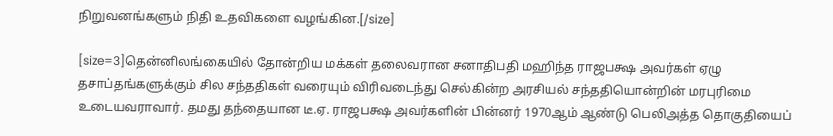நிறுவனங்களும் நிதி உதவிகளை வழங்கின.[/size]

[size=3]தென்னிலங்கையில் தோன்றிய மக்கள் தலைவரான சனாதிபதி மஹிந்த ராஜபக்ஷ அவர்கள் ஏழு தசாப்தங்களுக்கும் சில சந்ததிகள் வரையும் விரிவடைந்து செல்கின்ற அரசியல் சந்ததியொன்றின் மரபுரிமை உடையவராவார். தமது தந்தையான டீ.ஏ. ராஜபக்ஷ அவர்களின் பின்னர் 1970ஆம் ஆண்டு பெலிஅத்த தொகுதியைப்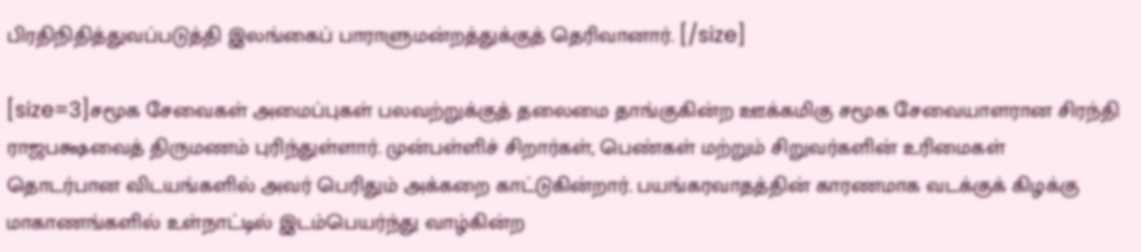பிரதிநிதித்துவப்படுத்தி இலங்கைப் பாராளுமன்றத்துக்குத் தெரிவானார். [/size]

[size=3]சமூக சேவைகள் அமைப்புகள் பலவற்றுக்குத் தலைமை தாங்குகின்ற ஊக்கமிகு சமூக சேவையாளரான சிரந்தி ராஜபக்ஷவைத் திருமணம் புரிந்துள்ளார். முன்பள்ளிச் சிறார்கள், பெண்கள் மற்றும் சிறுவர்களின் உரிமைகள் தொடர்பான விடயங்களில் அவர் பெரிதும் அக்கறை காட்டுகின்றார். பயங்கரவாதத்தின் காரணமாக வடக்குக் கிழக்கு மாகாணங்களில் உள்நாட்டில் இடம்பெயர்ந்து வாழ்கின்ற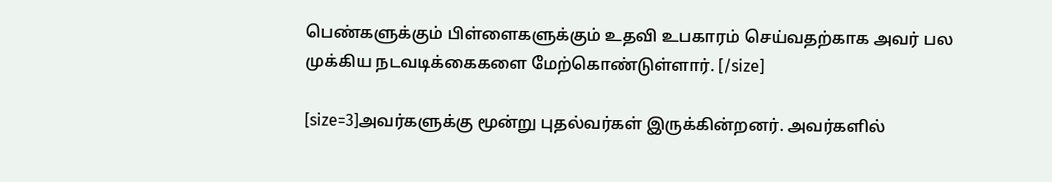பெண்களுக்கும் பிள்ளைகளுக்கும் உதவி உபகாரம் செய்வதற்காக அவர் பல முக்கிய நடவடிக்கைகளை மேற்கொண்டுள்ளார். [/size]

[size=3]அவர்களுக்கு மூன்று புதல்வர்கள் இருக்கின்றனர். அவர்களில்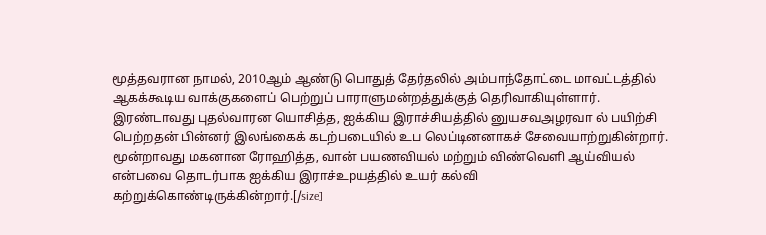மூத்தவரான நாமல், 2010ஆம் ஆண்டு பொதுத் தேர்தலில் அம்பாந்தோட்டை மாவட்டத்தில் ஆகக்கூடிய வாக்குகளைப் பெற்றுப் பாராளுமன்றத்துக்குத் தெரிவாகியுள்ளார். இரண்டாவது புதல்வாரன யொசித்த, ஐக்கிய இராச்சியத்தில் னுயசவஅழரவா ல் பயிற்சி பெற்றதன் பின்னர் இலங்கைக் கடற்படையில் உப லெப்டினனாகச் சேவையாற்றுகின்றார். மூன்றாவது மகனான ரோஹித்த, வான் பயணவியல் மற்றும் விண்வெளி ஆய்வியல் என்பவை தொடர்பாக ஐக்கிய இராச்உpயத்தில் உயர் கல்வி கற்றுக்கொண்டிருக்கின்றார்.[/size]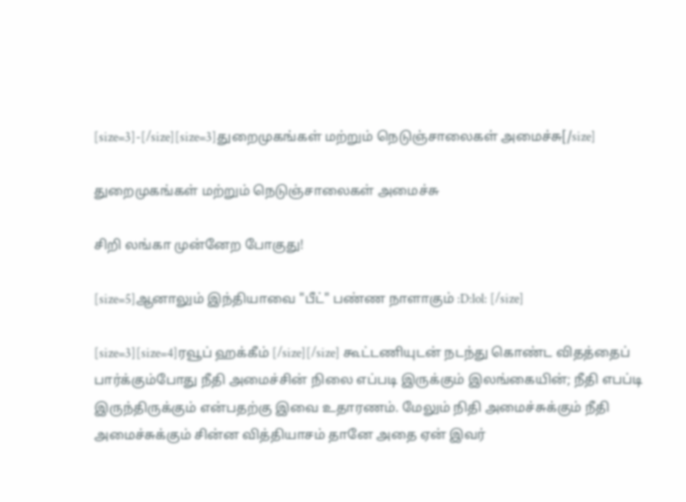[size=3]-[/size][size=3]துறைமுகங்கள் மற்றும் நெடுஞ்சாலைகள் அமைச்சு[/size]

துறைமுகங்கள் மற்றும் நெடுஞ்சாலைகள் அமைச்சு

சிறி லங்கா முன்னேற போகுது!

[size=5]ஆனாலும் இந்தியாவை "பீட்" பண்ண நாளாகும் :D:lol: [/size]

[size=3][size=4]ரவூப் ஹக்கீம் [/size][/size] கூட்டணியுடன் நடந்து கொண்ட விதத்தைப் பார்க்கும்போது நீதி அமைச்சின் நிலை எப்படி இருக்கும் இலங்கையின்; நீதி எபப்டி இருந்திருக்கும் என்பதற்கு இவை உதாரணம். மேலும் நிதி அமைச்சுக்கும் நீதி அமைச்சுக்கும் சின்ன வித்தியாசம் தானே அதை ஏன் இவர்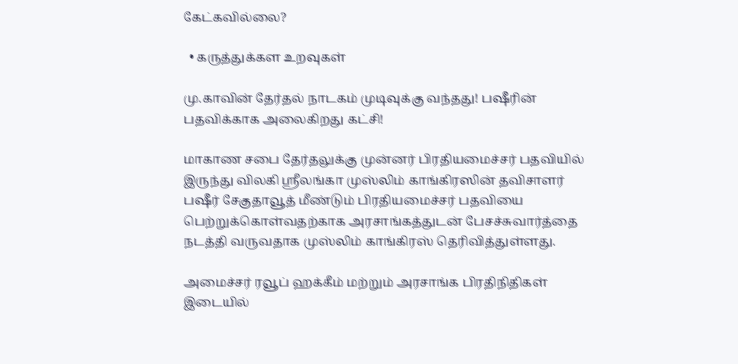கேட்கவில்லை?

  • கருத்துக்கள உறவுகள்

மு.காவின் தேர்தல் நாடகம் முடிவுக்கு வந்தது! பஷீரின் பதவிக்காக அலைகிறது கட்சி!

மாகாண சபை தேர்தலுக்கு முன்னர் பிரதியமைச்சர் பதவியில் இருந்து விலகி ஸ்ரீலங்கா முஸ்லிம் காங்கிரஸின் தவிசாளர் பஷீர் சேகுதாவூத் மீண்டும் பிரதியமைச்சர் பதவியை பெற்றுக்கொள்வதற்காக அரசாங்கத்துடன் பேசச்சுவார்த்தை நடத்தி வருவதாக முஸ்லிம் காங்கிரஸ் தெரிவித்துள்ளது.

அமைச்சர் ரவூப் ஹக்கீம் மற்றும் அரசாங்க பிரதிநிதிகள் இடையில்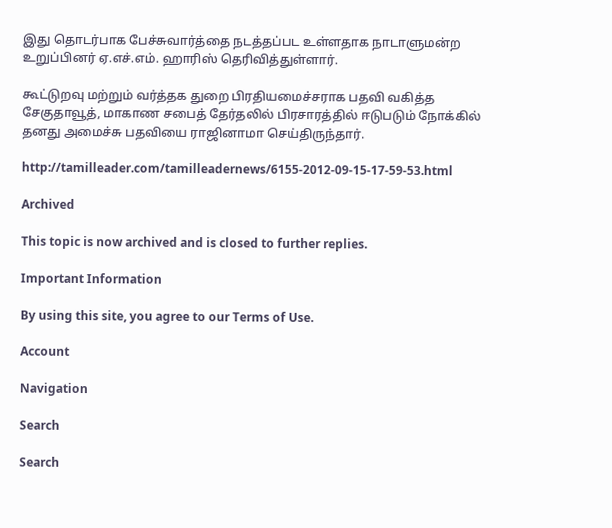இது தொடர்பாக பேச்சுவார்த்தை நடத்தப்பட உள்ளதாக நாடாளுமன்ற உறுப்பினர் ஏ.எச்.எம். ஹாரிஸ் தெரிவித்துள்ளார்.

கூட்டுறவு மற்றும் வர்த்தக துறை பிரதியமைச்சராக பதவி வகித்த சேகுதாவூத், மாகாண சபைத் தேர்தலில் பிரசாரத்தில் ஈடுபடும் நோக்கில் தனது அமைச்சு பதவியை ராஜினாமா செய்திருந்தார்.

http://tamilleader.com/tamilleadernews/6155-2012-09-15-17-59-53.html

Archived

This topic is now archived and is closed to further replies.

Important Information

By using this site, you agree to our Terms of Use.

Account

Navigation

Search

Search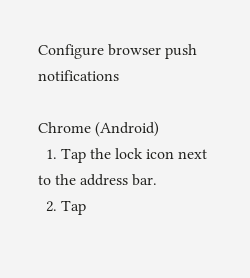Configure browser push notifications

Chrome (Android)
  1. Tap the lock icon next to the address bar.
  2. Tap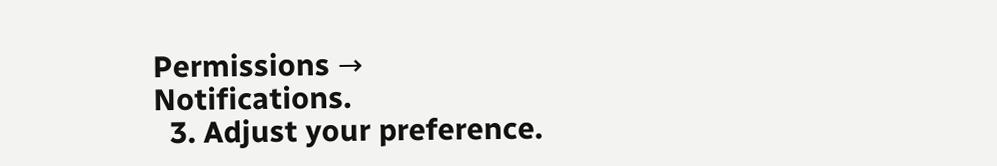Permissions → Notifications.
  3. Adjust your preference.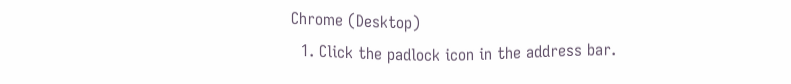Chrome (Desktop)
  1. Click the padlock icon in the address bar.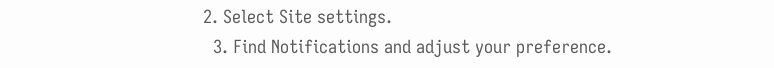2. Select Site settings.
  3. Find Notifications and adjust your preference.